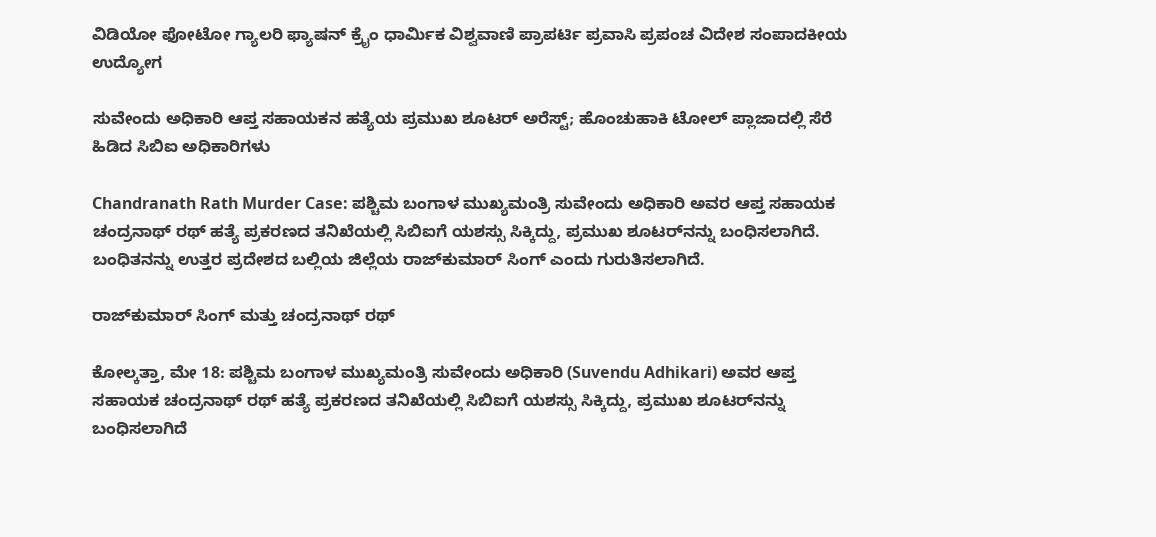ವಿಡಿಯೋ ಫೋಟೋ ಗ್ಯಾಲರಿ ಫ್ಯಾಷನ್ ಕ್ರೈಂ ಧಾರ್ಮಿಕ ವಿಶ್ವವಾಣಿ ಪ್ರಾಪರ್ಟಿ ಪ್ರವಾಸಿ ಪ್ರಪಂಚ ವಿದೇಶ ಸಂಪಾದಕೀಯ ಉದ್ಯೋಗ

ಸುವೇಂದು ಅಧಿಕಾರಿ ಆಪ್ತ ಸಹಾಯಕನ ಹತ್ಯೆಯ ಪ್ರಮುಖ ಶೂಟರ್‌ ಅರೆಸ್ಟ್‌; ಹೊಂಚುಹಾಕಿ ಟೋಲ್‌ ಪ್ಲಾಜಾದಲ್ಲಿ ಸೆರೆ ಹಿಡಿದ ಸಿಬಿಐ ಅಧಿಕಾರಿಗಳು

Chandranath Rath Murder Case: ಪಶ್ಚಿಮ ಬಂಗಾಳ ಮುಖ್ಯಮಂತ್ರಿ ಸುವೇಂದು ಅಧಿಕಾರಿ ಅವರ ಆಪ್ತ ಸಹಾಯಕ ಚಂದ್ರನಾಥ್‌ ರಥ್‌ ಹತ್ಯೆ ಪ್ರಕರಣದ ತನಿಖೆಯಲ್ಲಿ ಸಿಬಿಐಗೆ ಯಶಸ್ಸು ಸಿಕ್ಕಿದ್ದು, ಪ್ರಮುಖ ಶೂಟರ್‌ನನ್ನು ಬಂಧಿಸಲಾಗಿದೆ. ಬಂಧಿತನನ್ನು ಉತ್ತರ ಪ್ರದೇಶದ ಬಲ್ಲಿಯ ಜಿಲ್ಲೆಯ ರಾಜ್‌ಕುಮಾರ್‌ ಸಿಂಗ್‌ ಎಂದು ಗುರುತಿಸಲಾಗಿದೆ.

ರಾಜ್‌ಕುಮಾರ್‌ ಸಿಂಗ್‌ ಮತ್ತು ಚಂದ್ರನಾಥ್‌ ರಥ್‌

ಕೋಲ್ಕತ್ತಾ, ಮೇ 18: ಪಶ್ಚಿಮ ಬಂಗಾಳ ಮುಖ್ಯಮಂತ್ರಿ ಸುವೇಂದು ಅಧಿಕಾರಿ (Suvendu Adhikari) ಅವರ ಆಪ್ತ ಸಹಾಯಕ ಚಂದ್ರನಾಥ್‌ ರಥ್‌ ಹತ್ಯೆ ಪ್ರಕರಣದ ತನಿಖೆಯಲ್ಲಿ ಸಿಬಿಐಗೆ ಯಶಸ್ಸು ಸಿಕ್ಕಿದ್ದು, ಪ್ರಮುಖ ಶೂಟರ್‌ನನ್ನು ಬಂಧಿಸಲಾಗಿದೆ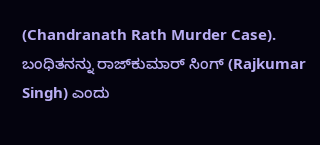(Chandranath Rath Murder Case). ಬಂಧಿತನನ್ನು ರಾಜ್‌ಕುಮಾರ್‌ ಸಿಂಗ್‌ (Rajkumar Singh) ಎಂದು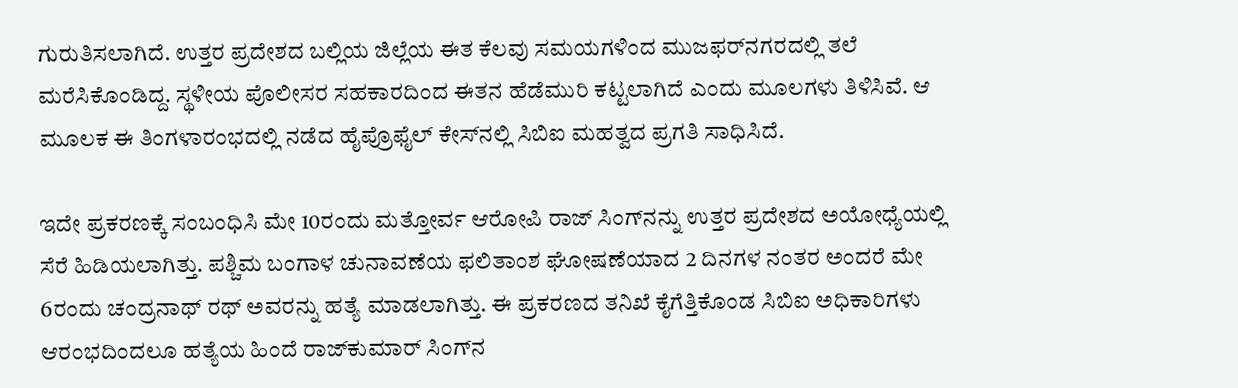ಗುರುತಿಸಲಾಗಿದೆ. ಉತ್ತರ ಪ್ರದೇಶದ ಬಲ್ಲಿಯ ಜಿಲ್ಲೆಯ ಈತ ಕೆಲವು ಸಮಯಗಳಿಂದ ಮುಜಫರ್‌ನಗರದಲ್ಲಿ ತಲೆ ಮರೆಸಿಕೊಂಡಿದ್ದ. ಸ್ಥಳೀಯ ಪೊಲೀಸರ ಸಹಕಾರದಿಂದ ಈತನ ಹೆಡೆಮುರಿ ಕಟ್ಟಲಾಗಿದೆ ಎಂದು ಮೂಲಗಳು ತಿಳಿಸಿವೆ. ಆ ಮೂಲಕ ಈ ತಿಂಗಳಾರಂಭದಲ್ಲಿ ನಡೆದ ಹೈಪ್ರೊಫೈಲ್‌ ಕೇಸ್‌ನಲ್ಲಿ ಸಿಬಿಐ ಮಹತ್ವದ ಪ್ರಗತಿ ಸಾಧಿಸಿದೆ.

ಇದೇ ಪ್ರಕರಣಕ್ಕೆ ಸಂಬಂಧಿಸಿ ಮೇ 10ರಂದು ಮತ್ತೋರ್ವ ಆರೋಪಿ ರಾಜ್‌ ಸಿಂಗ್‌ನನ್ನು ಉತ್ತರ ಪ್ರದೇಶದ ಅಯೋಧ್ಯೆಯಲ್ಲಿ ಸೆರೆ ಹಿಡಿಯಲಾಗಿತ್ತು. ಪಶ್ಚಿಮ ಬಂಗಾಳ ಚುನಾವಣೆಯ ಫಲಿತಾಂಶ ಘೋಷಣೆಯಾದ 2 ದಿನಗಳ ನಂತರ ಅಂದರೆ ಮೇ 6ರಂದು ಚಂದ್ರನಾಥ್‌ ರಥ್‌ ಅವರನ್ನು ಹತ್ಯೆ ಮಾಡಲಾಗಿತ್ತು. ಈ ಪ್ರಕರಣದ ತನಿಖೆ ಕೈಗೆತ್ತಿಕೊಂಡ ಸಿಬಿಐ ಅಧಿಕಾರಿಗಳು ಆರಂಭದಿಂದಲೂ ಹತ್ಯೆಯ ಹಿಂದೆ ರಾಜ್‌ಕುಮಾರ್‌ ಸಿಂಗ್‌ನ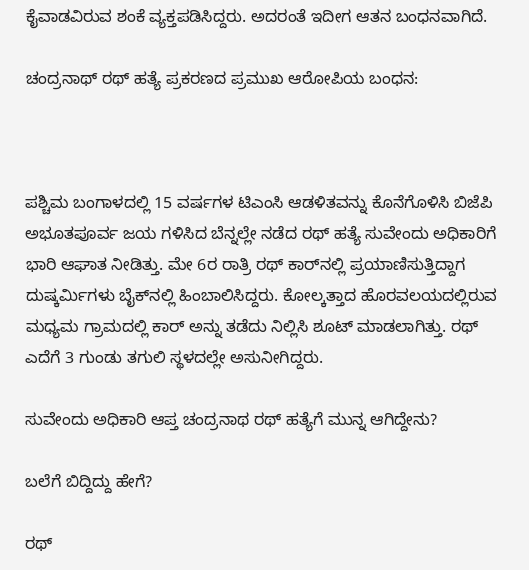ಕೈವಾಡವಿರುವ ಶಂಕೆ ವ್ಯಕ್ತಪಡಿಸಿದ್ದರು. ಅದರಂತೆ ಇದೀಗ ಆತನ ಬಂಧನವಾಗಿದೆ.

ಚಂದ್ರನಾಥ್‌ ರಥ್‌ ಹತ್ಯೆ ಪ್ರಕರಣದ ಪ್ರಮುಖ ಆರೋಪಿಯ ಬಂಧನ:



ಪಶ್ಚಿಮ ಬಂಗಾಳದಲ್ಲಿ 15 ವರ್ಷಗಳ ಟಿಎಂಸಿ ಆಡಳಿತವನ್ನು ಕೊನೆಗೊಳಿಸಿ ಬಿಜೆಪಿ ಅಭೂತಪೂರ್ವ ಜಯ ಗಳಿಸಿದ ಬೆನ್ನಲ್ಲೇ ನಡೆದ ರಥ್‌ ಹತ್ಯೆ ಸುವೇಂದು ಅಧಿಕಾರಿಗೆ ಭಾರಿ ಆಘಾತ ನೀಡಿತ್ತು. ಮೇ 6ರ ರಾತ್ರಿ ರಥ್‌ ಕಾರ್‌ನಲ್ಲಿ ಪ್ರಯಾಣಿಸುತ್ತಿದ್ದಾಗ ದುಷ್ಕರ್ಮಿಗಳು ಬೈಕ್‌ನಲ್ಲಿ ಹಿಂಬಾಲಿಸಿದ್ದರು. ಕೋಲ್ಕತ್ತಾದ ಹೊರವಲಯದಲ್ಲಿರುವ ಮಧ್ಯಮ ಗ್ರಾಮದಲ್ಲಿ ಕಾರ್‌ ಅನ್ನು ತಡೆದು ನಿಲ್ಲಿಸಿ ಶೂಟ್‌ ಮಾಡಲಾಗಿತ್ತು. ರಥ್‌ ಎದೆಗೆ 3 ಗುಂಡು ತಗುಲಿ ಸ್ಥಳದಲ್ಲೇ ಅಸುನೀಗಿದ್ದರು.

ಸುವೇಂದು ಅಧಿಕಾರಿ ಆಪ್ತ ಚಂದ್ರನಾಥ ರಥ್‌ ಹತ್ಯೆಗೆ ಮುನ್ನ ಆಗಿದ್ದೇನು?

ಬಲೆಗೆ ಬಿದ್ದಿದ್ದು ಹೇಗೆ?

ರಥ್‌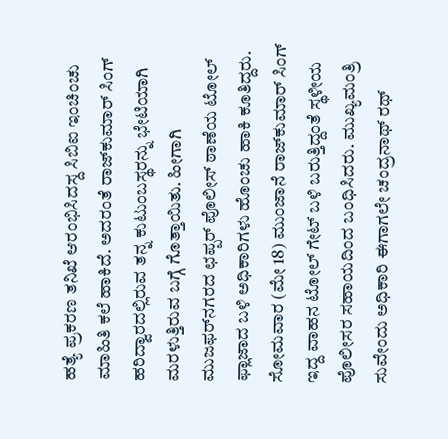ಹತ್ಯೆ ಪ್ರಕರಣ ತನಿಖೆ ಆರಂಭಿಸಿದಸ್ದ ಸಿಬಿಐ ಇಂಚಿಂಚು ಮಾಹಿತಿ ಕಲೆ ಹಾಕಿದೆ. ಅದರಂತೆ ರಾಜ್‌ಕುಮಾರ್‌ ಸಿಂಗ್‌ ಹರಿದ್ವಾರದಲ್ಲಿರುವ ತನ್ನ ಕುಟುಂಬಸ್ಥರನ್ನು ಭೇಟಿಯಾಗಿ ಮರಳುತ್ತಿರುವ ಬಗ್ಗೆ ಗೊತ್ತಾಯಿತು. ಹೀಗಾಗಿ ಮುಜಫರ್‌ನಗರದ ಛಪ್ಪರ್‌ ಪೊಲೀಸ್‌ ಠಾಣೆಯ ಟೋಲ್‌ ಫ್ಲಾಜಾದ ಬಳಿ ಅಧಿಕಾರಿಗಳು ಹೊಂಚು ಹಾಕಿ ಕೂತಿದ್ದರು. ಸೋಮವಾರ (ಮೇ 18) ಮುಂಜಾನೆ ರಾಜ್‌ಕುಮಾರ್‌ ಸಿಂಗ್‌ ಇದ್ದ ವಾಹನ ಟೋಲ್‌ ಗೇಟ್‌ ಬಳಿ ಬರುತ್ತಿದ್ದಂತೆ ಸ್ಥಳೀಯ ಪೊಲೀಸರ ಸಹಾಯದಿಂದ ಬಂಧಿಸಿದರು. ಮುಖ್ಯಮಂತ್ರಿ ಸುವೇಂದು ಅಧಿಕಾರಿ ಈಗಾಗಲೇ ಚಂದ್ರನಾಥ್ ರಥ್‌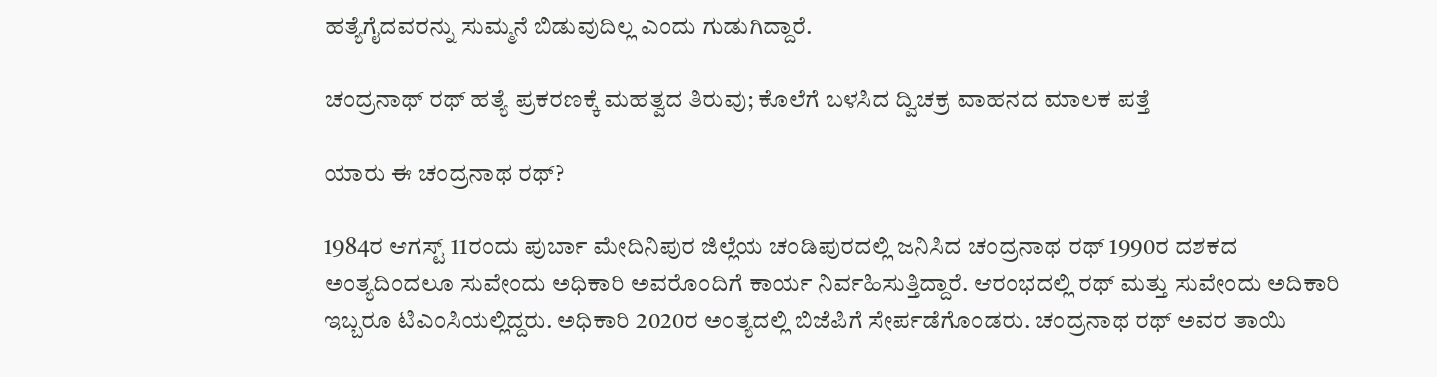ಹತ್ಯೆಗೈದವರನ್ನು ಸುಮ್ಮನೆ ಬಿಡುವುದಿಲ್ಲ ಎಂದು ಗುಡುಗಿದ್ದಾರೆ.

ಚಂದ್ರನಾಥ್ ರಥ್ ಹತ್ಯೆ ಪ್ರಕರಣಕ್ಕೆ ಮಹತ್ವದ ತಿರುವು; ಕೊಲೆಗೆ ಬಳಸಿದ ದ್ವಿಚಕ್ರ ವಾಹನದ ಮಾಲಕ ಪತ್ತೆ

ಯಾರು ಈ ಚಂದ್ರನಾಥ ರಥ್‌?

1984ರ ಆಗಸ್ಟ್ 11ರಂದು ಪುರ್ಬಾ ಮೇದಿನಿಪುರ ಜಿಲ್ಲೆಯ ಚಂಡಿಪುರದಲ್ಲಿ ಜನಿಸಿದ ಚಂದ್ರನಾಥ ರಥ್‌ 1990ರ ದಶಕದ ಅಂತ್ಯದಿಂದಲೂ ಸುವೇಂದು ಅಧಿಕಾರಿ ಅವರೊಂದಿಗೆ ಕಾರ್ಯ ನಿರ್ವಹಿಸುತ್ತಿದ್ದಾರೆ. ಆರಂಭದಲ್ಲಿ ರಥ್‌ ಮತ್ತು ಸುವೇಂದು ಅದಿಕಾರಿ ಇಬ್ಬರೂ ಟಿಎಂಸಿಯಲ್ಲಿದ್ದರು. ಅಧಿಕಾರಿ 2020ರ ಅಂತ್ಯದಲ್ಲಿ ಬಿಜೆಪಿಗೆ ಸೇರ್ಪಡೆಗೊಂಡರು. ಚಂದ್ರನಾಥ ರಥ್‌ ಅವರ ತಾಯಿ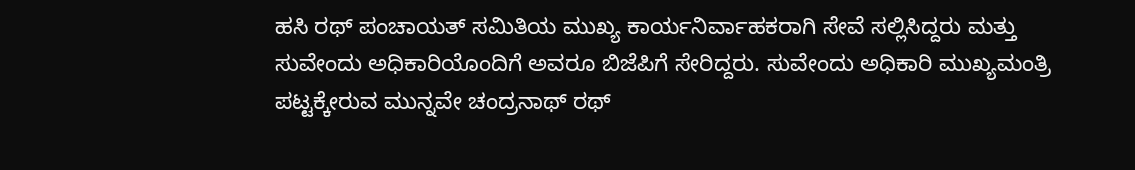ಹಸಿ ರಥ್ ಪಂಚಾಯತ್ ಸಮಿತಿಯ ಮುಖ್ಯ ಕಾರ್ಯನಿರ್ವಾಹಕರಾಗಿ ಸೇವೆ ಸಲ್ಲಿಸಿದ್ದರು ಮತ್ತು ಸುವೇಂದು ಅಧಿಕಾರಿಯೊಂದಿಗೆ ಅವರೂ ಬಿಜೆಪಿಗೆ ಸೇರಿದ್ದರು. ಸುವೇಂದು ಅಧಿಕಾರಿ ಮುಖ್ಯಮಂತ್ರಿ ಪಟ್ಟಕ್ಕೇರುವ ಮುನ್ನವೇ ಚಂದ್ರನಾಥ್‌ ರಥ್‌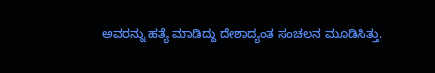ಅವರನ್ನು ಹತ್ಯೆ ಮಾಡಿದ್ದು ದೇಶಾದ್ಯಂತ ಸಂಚಲನ ಮೂಡಿಸಿತ್ತು.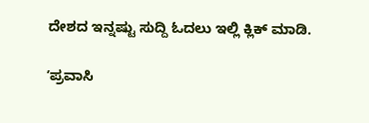ದೇಶದ ಇನ್ನಷ್ಟು ಸುದ್ದಿ ಓದಲು ಇಲ್ಲಿ ಕ್ಲಿಕ್‌ ಮಾಡಿ.

ʼಪ್ರವಾಸಿ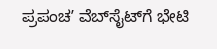ಪ್ರಪಂಚʼ ವೆಬ್‌ಸೈಟ್‌ಗೆ ಭೇಟಿ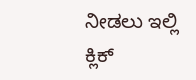ನೀಡಲು ಇಲ್ಲಿ ಕ್ಲಿಕ್‌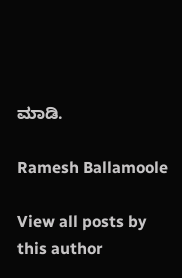ಮಾಡಿ.

Ramesh Ballamoole

View all posts by this author